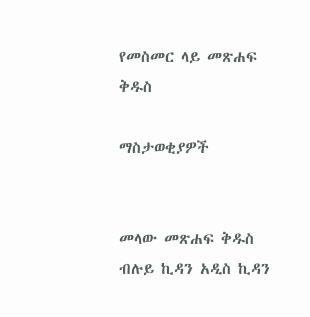የመስመር ላይ መጽሐፍ ቅዱስ

ማስታወቂያዎች


መላው መጽሐፍ ቅዱስ ብሉይ ኪዳን አዲስ ኪዳን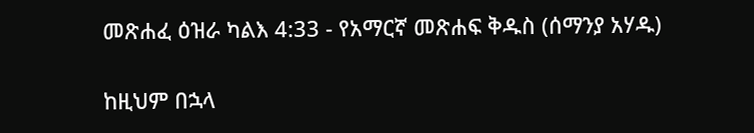መጽሐፈ ዕዝራ ካልእ 4:33 - የአማርኛ መጽሐፍ ቅዱስ (ሰማንያ አሃዱ)

ከዚህም በኋላ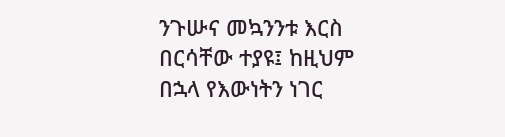ንጉሡና መኳንንቱ እርስ በርሳቸው ተያዩ፤ ከዚህም በኋላ የእውነትን ነገር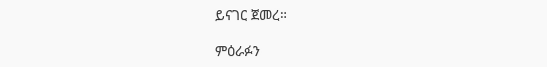ይናገር ጀመረ።

ምዕራፉን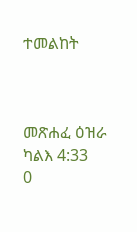ተመልከት



መጽሐፈ ዕዝራ ካልእ 4:33
0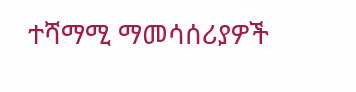ተሻማሚ ማመሳሰሪያዎች